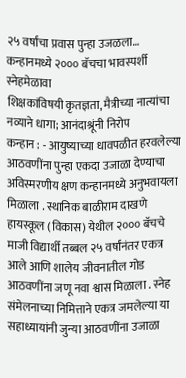२५ वर्षांचा प्रवास पुन्हा उजळला… कन्हानमध्ये २००० बॅचचा भावस्पर्शी स्नेहमेळावा
शिक्षकांविषयी कृतज्ञता, मैत्रीच्या नात्यांचा नव्याने धागा; आनंदाश्रूंनी निरोप
कन्हान : - आयुष्याच्या धावपळीत हरवलेल्या आठवणींना पुन्हा एकदा उजाळा देण्याचा अविस्मरणीय क्षण कन्हानमध्ये अनुभवायला मिळाला . स्थानिक बाळीराम दाखणे हायस्कूल (विकास) येथील २००० बॅचचे माजी विद्यार्थी तब्बल २५ वर्षांनंतर एकत्र आले आणि शालेय जीवनातील गोड आठवणींना जणू नवा श्वास मिळाला . स्नेह संमेलनाच्या निमित्ताने एकत्र जमलेल्या या सहाध्यायांनी जुन्या आठवणींना उजाळा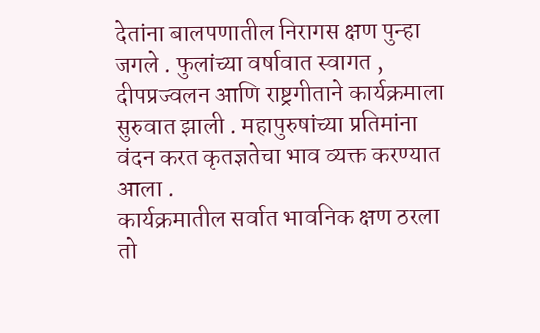देतांना बालपणातील निरागस क्षण पुन्हा जगले . फुलांच्या वर्षावात स्वागत , दीपप्रज्वलन आणि राष्ट्रगीताने कार्यक्रमाला सुरुवात झाली . महापुरुषांच्या प्रतिमांना वंदन करत कृतज्ञतेचा भाव व्यक्त करण्यात आला .
कार्यक्रमातील सर्वात भावनिक क्षण ठरला तो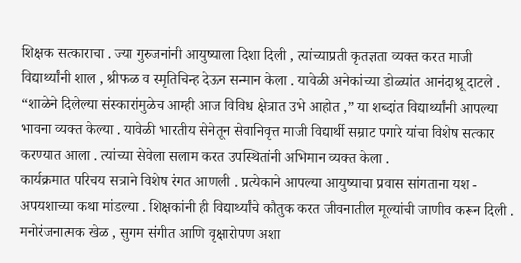शिक्षक सत्काराचा . ज्या गुरुजनांनी आयुष्याला दिशा दिली , त्यांच्याप्रती कृतज्ञता व्यक्त करत माजी विद्यार्थ्यांनी शाल , श्रीफळ व स्मृतिचिन्ह देऊन सन्मान केला . यावेळी अनेकांच्या डोळ्यांत आनंदाश्रू दाटले . “शाळेने दिलेल्या संस्कारांमुळेच आम्ही आज विविध क्षेत्रात उभे आहोत ,” या शब्दांत विद्यार्थ्यांनी आपल्या भावना व्यक्त केल्या . यावेळी भारतीय सेनेतून सेवानिवृत्त माजी विद्यार्थी सम्राट पगारे यांचा विशेष सत्कार करण्यात आला . त्यांच्या सेवेला सलाम करत उपस्थितांनी अभिमान व्यक्त केला .
कार्यक्रमात परिचय सत्राने विशेष रंगत आणली . प्रत्येकाने आपल्या आयुष्याचा प्रवास सांगताना यश - अपयशाच्या कथा मांडल्या . शिक्षकांनी ही विद्यार्थ्यांचे कौतुक करत जीवनातील मूल्यांची जाणीव करून दिली . मनोरंजनात्मक खेळ , सुगम संगीत आणि वृक्षारोपण अशा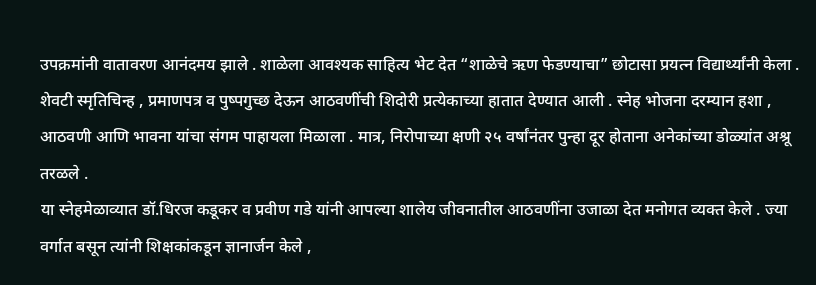उपक्रमांनी वातावरण आनंदमय झाले . शाळेला आवश्यक साहित्य भेट देत “शाळेचे ऋण फेडण्याचा” छोटासा प्रयत्न विद्यार्थ्यांनी केला . शेवटी स्मृतिचिन्ह , प्रमाणपत्र व पुष्पगुच्छ देऊन आठवणींची शिदोरी प्रत्येकाच्या हातात देण्यात आली . स्नेह भोजना दरम्यान हशा , आठवणी आणि भावना यांचा संगम पाहायला मिळाला . मात्र, निरोपाच्या क्षणी २५ वर्षांनंतर पुन्हा दूर होताना अनेकांच्या डोळ्यांत अश्रू तरळले .
या स्नेहमेळाव्यात डॉ.धिरज कडूकर व प्रवीण गडे यांनी आपल्या शालेय जीवनातील आठवणींना उजाळा देत मनोगत व्यक्त केले . ज्या वर्गात बसून त्यांनी शिक्षकांकडून ज्ञानार्जन केले ,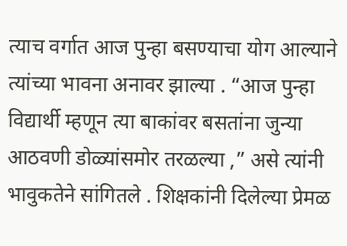त्याच वर्गात आज पुन्हा बसण्याचा योग आल्याने त्यांच्या भावना अनावर झाल्या . “आज पुन्हा विद्यार्थी म्हणून त्या बाकांवर बसतांना जुन्या आठवणी डोळ्यांसमोर तरळल्या ,” असे त्यांनी भावुकतेने सांगितले . शिक्षकांनी दिलेल्या प्रेमळ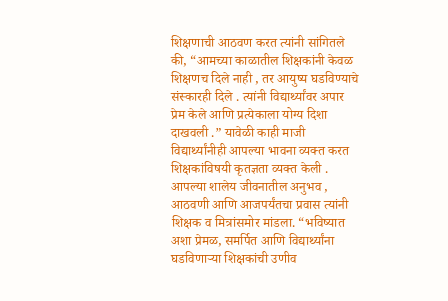शिक्षणाची आठवण करत त्यांनी सांगितले की, “आमच्या काळातील शिक्षकांनी केवळ शिक्षणच दिले नाही , तर आयुष्य घडविण्याचे संस्कारही दिले . त्यांनी विद्यार्थ्यांवर अपार प्रेम केले आणि प्रत्येकाला योग्य दिशा दाखवली .” यावेळी काही माजी विद्यार्थ्यांनीही आपल्या भावना व्यक्त करत शिक्षकांविषयी कृतज्ञता व्यक्त केली . आपल्या शालेय जीवनातील अनुभव , आठवणी आणि आजपर्यंतचा प्रवास त्यांनी शिक्षक व मित्रांसमोर मांडला. “भविष्यात अशा प्रेमळ, समर्पित आणि विद्यार्थ्यांना घडविणाऱ्या शिक्षकांची उणीव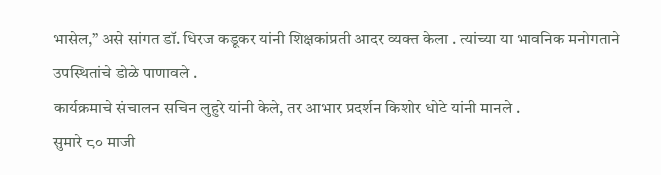भासेल,” असे सांगत डॉ. धिरज कडूकर यांनी शिक्षकांप्रती आदर व्यक्त केला . त्यांच्या या भावनिक मनोगताने उपस्थितांचे डोळे पाणावले .
कार्यक्रमाचे संचालन सचिन लुहुरे यांनी केले, तर आभार प्रदर्शन किशोर धोटे यांनी मानले .
सुमारे ८० माजी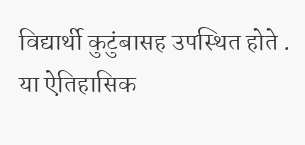विद्यार्थी कुटुंबासह उपस्थित होते . या ऐतिहासिक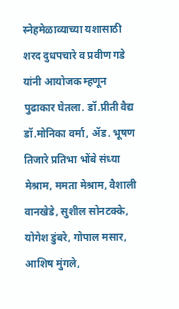स्नेहमेळाव्याच्या यशासाठी शरद दुधपचारे व प्रवीण गडे यांनी आयोजक म्हणून पुढाकार घेतला. डॉ.प्रीती वैद्य डॉ.मोनिका वर्मा, ॲड. भूषण तिजारे प्रतिभा भोंबे संध्या मेश्राम, ममता मेश्राम, वैशाली वानखेडे, सुशील सोनटक्के, योगेश डुंबरे, गोपाल मसार, आशिष मुंगले,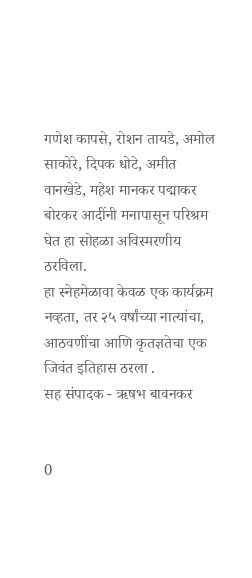गणेश कापसे, रोशन तायडे, अमोल साकोरे, दिपक धोटे, अमीत वानखेडे, महेश मानकर पद्माकर बोरकर आदींनी मनापासून परिश्रम घेत हा सोहळा अविस्मरणीय ठरविला.
हा स्नेहमेळावा केवळ एक कार्यक्रम नव्हता, तर २५ वर्षांच्या नात्यांचा, आठवणींचा आणि कृतज्ञतेचा एक जिवंत इतिहास ठरला .
सह संपादक - ऋषभ बावनकर


0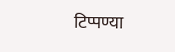टिप्पण्या